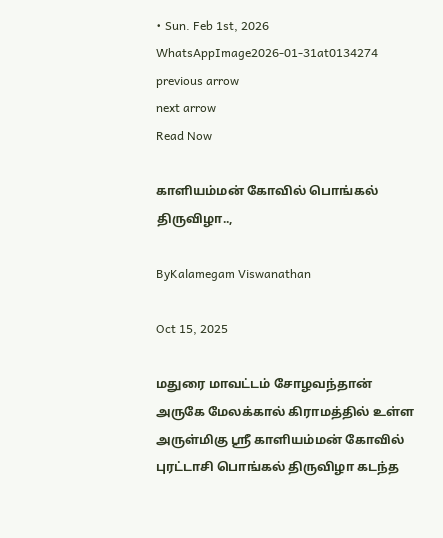• Sun. Feb 1st, 2026
WhatsAppImage2026-01-31at0134274
previous arrow
next arrow
Read Now

காளியம்மன் கோவில் பொங்கல் திருவிழா..,

ByKalamegam Viswanathan

Oct 15, 2025

மதுரை மாவட்டம் சோழவந்தான் அருகே மேலக்கால் கிராமத்தில் உள்ள அருள்மிகு ஸ்ரீ காளியம்மன் கோவில் புரட்டாசி பொங்கல் திருவிழா கடந்த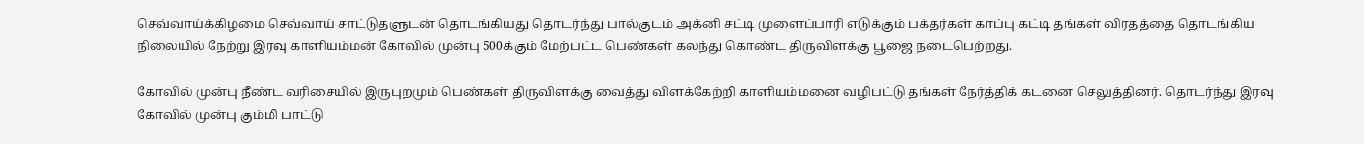செவ்வாய்க்கிழமை செவ்வாய் சாட்டுதளுடன் தொடங்கியது தொடர்ந்து பால்குடம் அக்னி சட்டி முளைப்பாரி எடுக்கும் பக்தர்கள் காப்பு கட்டி தங்கள் விரதத்தை தொடங்கிய நிலையில் நேற்று இரவு காளியம்மன் கோவில் முன்பு 500க்கும் மேற்பட்ட பெண்கள் கலந்து கொண்ட திருவிளக்கு பூஜை நடைபெற்றது.

கோவில் முன்பு நீண்ட வரிசையில் இருபுறமும் பெண்கள் திருவிளக்கு வைத்து விளக்கேற்றி காளியம்மனை வழிபட்டு தங்கள் நேர்த்திக் கடனை செலுத்தினர். தொடர்ந்து இரவு கோவில் முன்பு கும்மி பாட்டு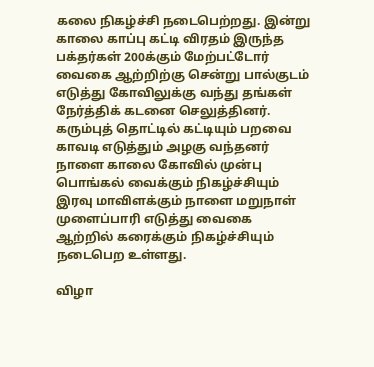கலை நிகழ்ச்சி நடைபெற்றது. இன்று காலை காப்பு கட்டி விரதம் இருந்த பக்தர்கள் 200க்கும் மேற்பட்டோர் வைகை ஆற்றிற்கு சென்று பால்குடம் எடுத்து கோவிலுக்கு வந்து தங்கள் நேர்த்திக் கடனை செலுத்தினர். கரும்புத் தொட்டில் கட்டியும் பறவை காவடி எடுத்தும் அழகு வந்தனர் நாளை காலை கோவில் முன்பு பொங்கல் வைக்கும் நிகழ்ச்சியும் இரவு மாவிளக்கும் நாளை மறுநாள் முளைப்பாரி எடுத்து வைகை ஆற்றில் கரைக்கும் நிகழ்ச்சியும் நடைபெற உள்ளது.

விழா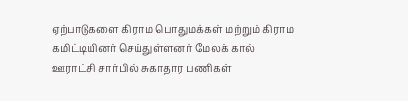ஏற்பாடுகளை கிராம பொதுமக்கள் மற்றும் கிராம கமிட்டியினர் செய்துள்ளனர் மேலக் கால் ஊராட்சி சார்பில் சுகாதார பணிகள்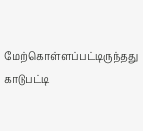மேற்கொள்ளப்பட்டிருந்தது காடுபட்டி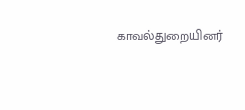காவல்துறையினர்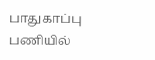பாதுகாப்பு பணியில்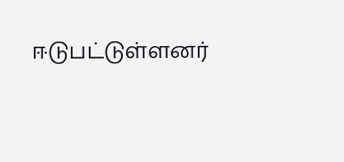ஈடுபட்டுள்ளனர்